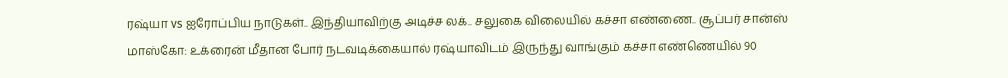ரஷ்யா vs ஐரோப்பிய நாடுகள்.. இந்தியாவிற்கு அடிச்ச லக்.. சலுகை விலையில் கச்சா எண்ணை.. சூப்பர் சான்ஸ்
மாஸ்கோ: உக்ரைன் மீதான போர் நடவடிக்கையால் ரஷ்யாவிடம் இருந்து வாங்கும் கச்சா எண்ணெயில் 90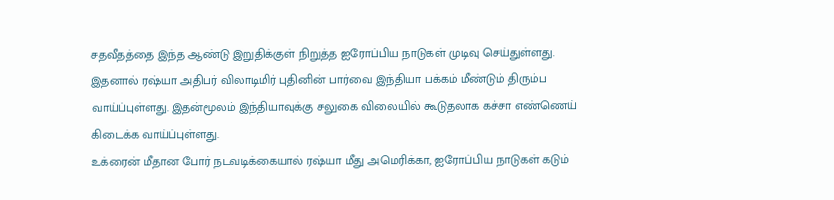சதவீதத்தை இந்த ஆண்டு இறுதிக்குள் நிறுத்த ஐரோப்பிய நாடுகள் முடிவு செய்துள்ளது. இதனால் ரஷ்யா அதிபர் விலாடிமிர் புதினின் பார்வை இந்தியா பக்கம் மீண்டும் திரும்ப வாய்ப்புள்ளது. இதன்மூலம் இந்தியாவுக்கு சலுகை விலையில் கூடுதலாக கச்சா எண்ணெய் கிடைக்க வாய்ப்புள்ளது.
உக்ரைன் மீதான போர் நடவடிக்கையால் ரஷ்யா மீது அமெரிக்கா, ஐரோப்பிய நாடுகள் கடும்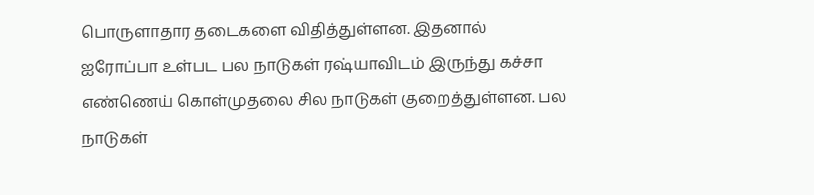பொருளாதார தடைகளை விதித்துள்ளன. இதனால் ஐரோப்பா உள்பட பல நாடுகள் ரஷ்யாவிடம் இருந்து கச்சா எண்ணெய் கொள்முதலை சில நாடுகள் குறைத்துள்ளன. பல நாடுகள்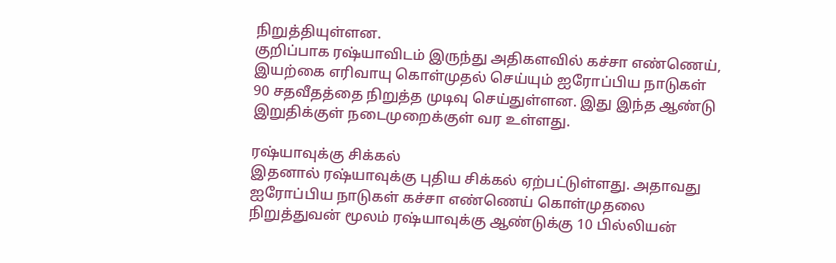நிறுத்தியுள்ளன.
குறிப்பாக ரஷ்யாவிடம் இருந்து அதிகளவில் கச்சா எண்ணெய், இயற்கை எரிவாயு கொள்முதல் செய்யும் ஐரோப்பிய நாடுகள் 90 சதவீதத்தை நிறுத்த முடிவு செய்துள்ளன. இது இந்த ஆண்டு இறுதிக்குள் நடைமுறைக்குள் வர உள்ளது.

ரஷ்யாவுக்கு சிக்கல்
இதனால் ரஷ்யாவுக்கு புதிய சிக்கல் ஏற்பட்டுள்ளது. அதாவது ஐரோப்பிய நாடுகள் கச்சா எண்ணெய் கொள்முதலை நிறுத்துவன் மூலம் ரஷ்யாவுக்கு ஆண்டுக்கு 10 பில்லியன்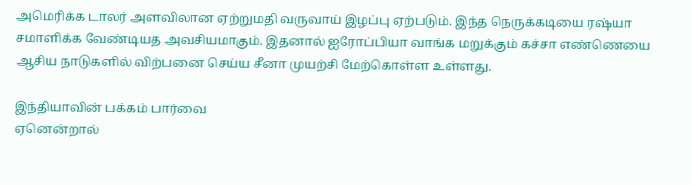அமெரிக்க டாலர் அளவிலான ஏற்றுமதி வருவாய் இழப்பு ஏற்படும். இந்த நெருக்கடியை ரஷ்யா சமாளிக்க வேண்டியத அவசியமாகும். இதனால் ஐரோப்பியா வாங்க மறுக்கும் கச்சா எண்ணெயை ஆசிய நாடுகளில் விற்பனை செய்ய சீனா முயற்சி மேற்கொள்ள உள்ளது.

இந்தியாவின் பக்கம் பார்வை
ஏனென்றால்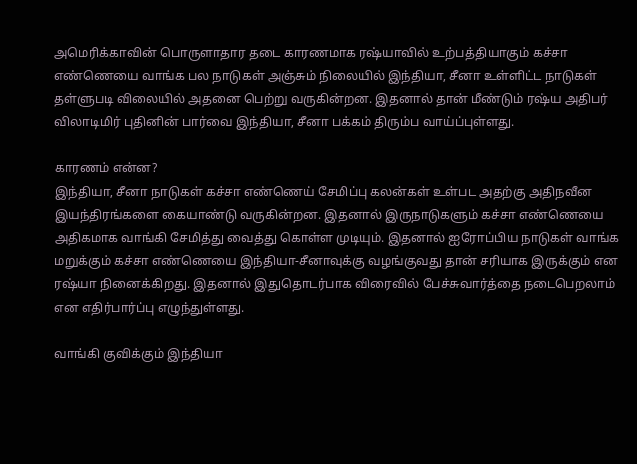அமெரிக்காவின் பொருளாதார தடை காரணமாக ரஷ்யாவில் உற்பத்தியாகும் கச்சா எண்ணெயை வாங்க பல நாடுகள் அஞ்சும் நிலையில் இந்தியா, சீனா உள்ளிட்ட நாடுகள் தள்ளுபடி விலையில் அதனை பெற்று வருகின்றன. இதனால் தான் மீண்டும் ரஷ்ய அதிபர் விலாடிமிர் புதினின் பார்வை இந்தியா, சீனா பக்கம் திரும்ப வாய்ப்புள்ளது.

காரணம் என்ன?
இந்தியா, சீனா நாடுகள் கச்சா எண்ணெய் சேமிப்பு கலன்கள் உள்பட அதற்கு அதிநவீன இயந்திரங்களை கையாண்டு வருகின்றன. இதனால் இருநாடுகளும் கச்சா எண்ணெயை அதிகமாக வாங்கி சேமித்து வைத்து கொள்ள முடியும். இதனால் ஐரோப்பிய நாடுகள் வாங்க மறுக்கும் கச்சா எண்ணெயை இந்தியா-சீனாவுக்கு வழங்குவது தான் சரியாக இருக்கும் என ரஷ்யா நினைக்கிறது. இதனால் இதுதொடர்பாக விரைவில் பேச்சுவார்த்தை நடைபெறலாம் என எதிர்பார்ப்பு எழுந்துள்ளது.

வாங்கி குவிக்கும் இந்தியா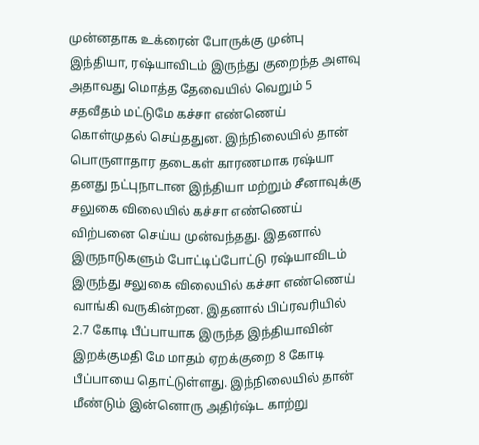முன்னதாக உக்ரைன் போருக்கு முன்பு இந்தியா, ரஷ்யாவிடம் இருந்து குறைந்த அளவு அதாவது மொத்த தேவையில் வெறும் 5 சதவீதம் மட்டுமே கச்சா எண்ணெய் கொள்முதல் செய்ததுன. இந்நிலையில் தான் பொருளாதார தடைகள் காரணமாக ரஷ்யா தனது நட்புநாடான இந்தியா மற்றும் சீனாவுக்கு சலுகை விலையில் கச்சா எண்ணெய் விற்பனை செய்ய முன்வந்தது. இதனால் இருநாடுகளும் போட்டிப்போட்டு ரஷ்யாவிடம் இருந்து சலுகை விலையில் கச்சா எண்ணெய் வாங்கி வருகின்றன. இதனால் பிப்ரவரியில் 2.7 கோடி பீப்பாயாக இருந்த இந்தியாவின் இறக்குமதி மே மாதம் ஏறக்குறை 8 கோடி பீப்பாயை தொட்டுள்ளது. இந்நிலையில் தான் மீண்டும் இன்னொரு அதிர்ஷ்ட காற்று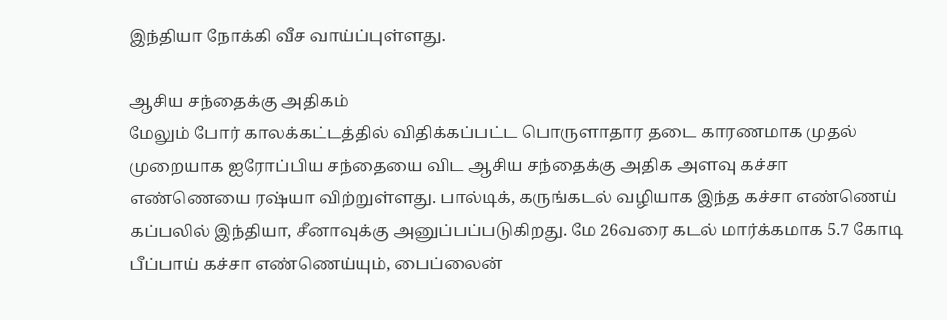இந்தியா நோக்கி வீச வாய்ப்புள்ளது.

ஆசிய சந்தைக்கு அதிகம்
மேலும் போர் காலக்கட்டத்தில் விதிக்கப்பட்ட பொருளாதார தடை காரணமாக முதல் முறையாக ஐரோப்பிய சந்தையை விட ஆசிய சந்தைக்கு அதிக அளவு கச்சா எண்ணெயை ரஷ்யா விற்றுள்ளது. பால்டிக், கருங்கடல் வழியாக இந்த கச்சா எண்ணெய் கப்பலில் இந்தியா, சீனாவுக்கு அனுப்பப்படுகிறது. மே 26வரை கடல் மார்க்கமாக 5.7 கோடி பீப்பாய் கச்சா எண்ணெய்யும், பைப்லைன்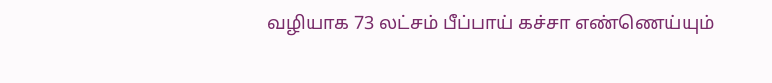வழியாக 73 லட்சம் பீப்பாய் கச்சா எண்ணெய்யும்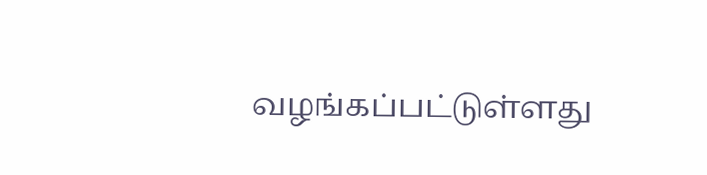வழங்கப்பட்டுள்ளது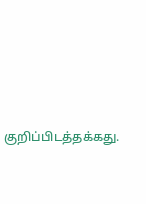குறிப்பிடத்தக்கது.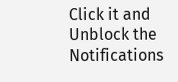Click it and Unblock the Notifications